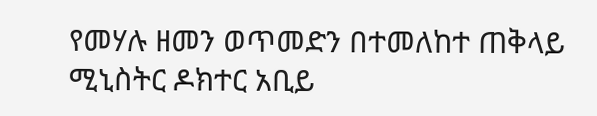የመሃሉ ዘመን ወጥመድን በተመለከተ ጠቅላይ ሚኒስትር ዶክተር አቢይ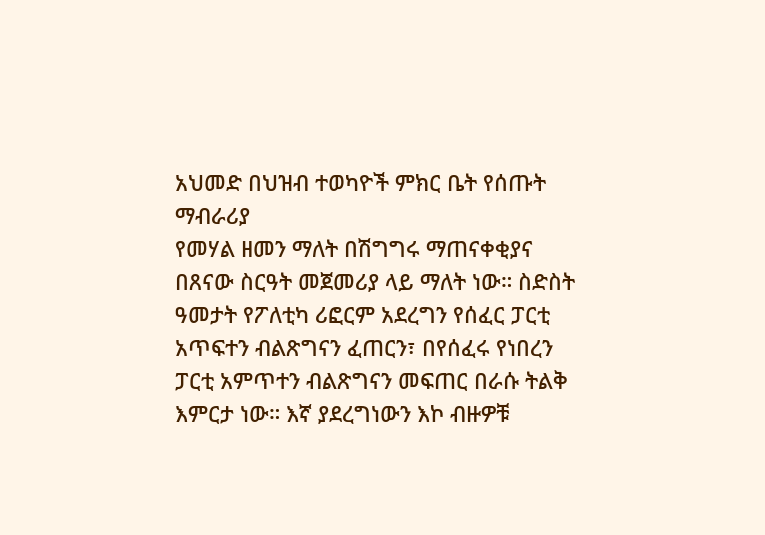አህመድ በህዝብ ተወካዮች ምክር ቤት የሰጡት ማብራሪያ
የመሃል ዘመን ማለት በሽግግሩ ማጠናቀቂያና በጸናው ስርዓት መጀመሪያ ላይ ማለት ነው። ስድስት ዓመታት የፖለቲካ ሪፎርም አደረግን የሰፈር ፓርቲ አጥፍተን ብልጽግናን ፈጠርን፣ በየሰፈሩ የነበረን ፓርቲ አምጥተን ብልጽግናን መፍጠር በራሱ ትልቅ እምርታ ነው። እኛ ያደረግነውን እኮ ብዙዎቹ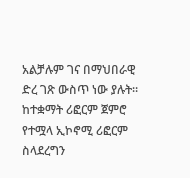አልቻሉም ገና በማህበራዊ ድረ ገጽ ውስጥ ነው ያሉት። ከተቋማት ሪፎርም ጀምሮ የተሟላ ኢኮኖሚ ሪፎርም ስላደረግን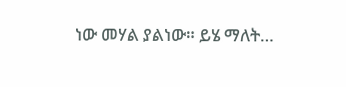ነው መሃል ያልነው። ይሄ ማለት…